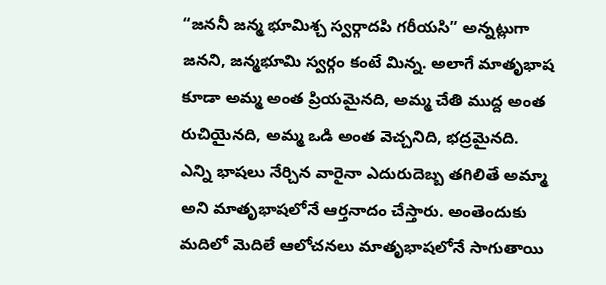“జననీ జన్మ భూమిశ్చ స్వర్గాదపి గరీయసి” అన్నట్లుగా జనని, జన్మభూమి స్వర్గం కంటే మిన్న. అలాగే మాతృభాష కూడా అమ్మ అంత ప్రియమైనది, అమ్మ చేతి ముద్ద అంత రుచియైనది, అమ్మ ఒడి అంత వెచ్చనిది, భద్రమైనది.
ఎన్ని భాషలు నేర్చిన వారైనా ఎదురుదెబ్బ తగిలితే అమ్మా అని మాతృభాషలోనే ఆర్తనాదం చేస్తారు. అంతెందుకు మదిలో మెదిలే ఆలోచనలు మాతృభాషలోనే సాగుతాయి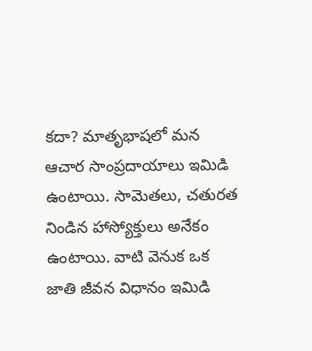కదా? మాతృభాషలో మన ఆచార సాంప్రదాయాలు ఇమిడి ఉంటాయి. సామెతలు, చతురత నిండిన హాస్యోక్తులు అనేకం ఉంటాయి. వాటి వెనుక ఒక జాతి జీవన విధానం ఇమిడి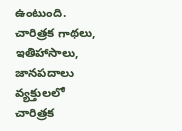ఉంటుంది.
చారిత్రక గాథలు, ఇతిహాసాలు, జానపదాలు వ్యక్తులలో చారిత్రక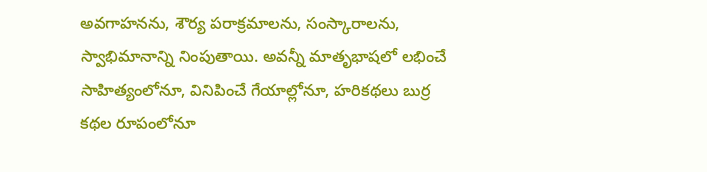అవగాహనను, శౌర్య పరాక్రమాలను, సంస్కారాలను, స్వాభిమానాన్ని నింపుతాయి. అవన్నీ మాతృభాషలో లభించే సాహిత్యంలోనూ, వినిపించే గేయాల్లోనూ, హరికథలు బుర్ర కథల రూపంలోనూ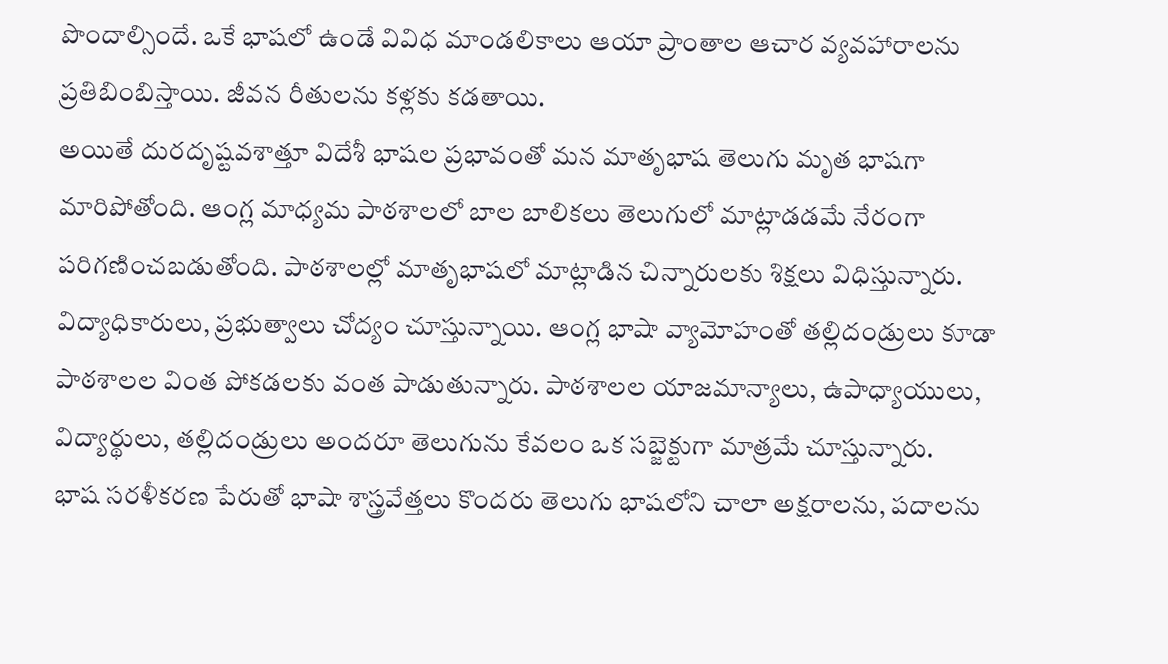పొందాల్సిందే. ఒకే భాషలో ఉండే వివిధ మాండలికాలు ఆయా ప్రాంతాల ఆచార వ్యవహారాలను ప్రతిబింబిస్తాయి. జీవన రీతులను కళ్లకు కడతాయి.
అయితే దురదృష్టవశాత్తూ విదేశీ భాషల ప్రభావంతో మన మాతృభాష తెలుగు మృత భాషగా మారిపోతోంది. ఆంగ్ల మాధ్యమ పాఠశాలలో బాల బాలికలు తెలుగులో మాట్లాడడమే నేరంగా పరిగణించబడుతోంది. పాఠశాలల్లో మాతృభాషలో మాట్లాడిన చిన్నారులకు శిక్షలు విధిస్తున్నారు. విద్యాధికారులు, ప్రభుత్వాలు చోద్యం చూస్తున్నాయి. ఆంగ్ల భాషా వ్యామోహంతో తల్లిదండ్రులు కూడా పాఠశాలల వింత పోకడలకు వంత పాడుతున్నారు. పాఠశాలల యాజమాన్యాలు, ఉపాధ్యాయులు, విద్యార్థులు, తల్లిదండ్రులు అందరూ తెలుగును కేవలం ఒక సబ్జెక్టుగా మాత్రమే చూస్తున్నారు.
భాష సరళీకరణ పేరుతో భాషా శాస్త్రవేత్తలు కొందరు తెలుగు భాషలోని చాలా అక్షరాలను, పదాలను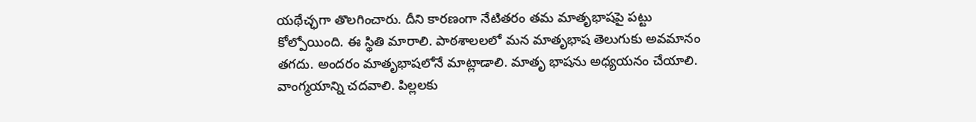యథేచ్ఛగా తొలగించారు. దీని కారణంగా నేటితరం తమ మాతృభాషపై పట్టు కోల్పోయింది. ఈ స్థితి మారాలి. పాఠశాలలలో మన మాతృభాష తెలుగుకు అవమానం తగదు. అందరం మాతృభాషలోనే మాట్లాడాలి. మాతృ భాషను అధ్యయనం చేయాలి. వాంగ్మయాన్ని చదవాలి. పిల్లలకు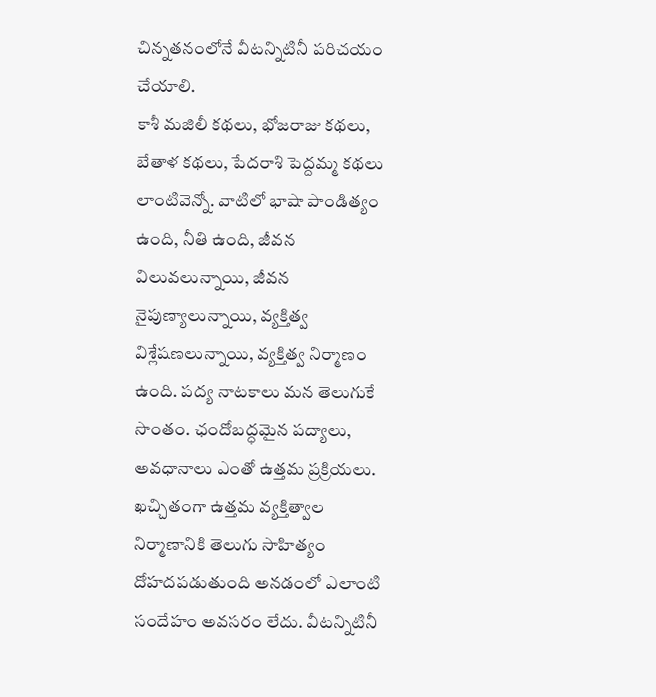చిన్నతనంలోనే వీటన్నిటినీ పరిచయం చేయాలి.
కాశీ మజిలీ కథలు, భోజరాజు కథలు, బేతాళ కథలు, పేదరాశి పెద్దమ్మ కథలు లాంటివెన్నో. వాటిలో భాషా పాండిత్యం ఉంది, నీతి ఉంది, జీవన విలువలున్నాయి, జీవన నైపుణ్యాలున్నాయి, వ్యక్తిత్వ విశ్లేషణలున్నాయి, వ్యక్తిత్వ నిర్మాణం ఉంది. పద్య నాటకాలు మన తెలుగుకే సొంతం. ఛందోబద్ధమైన పద్యాలు, అవధానాలు ఎంతో ఉత్తమ ప్రక్రియలు. ఖచ్చితంగా ఉత్తమ వ్యక్తిత్వాల నిర్మాణానికి తెలుగు సాహిత్యం దోహదపడుతుంది అనడంలో ఎలాంటి సందేహం అవసరం లేదు. వీటన్నిటినీ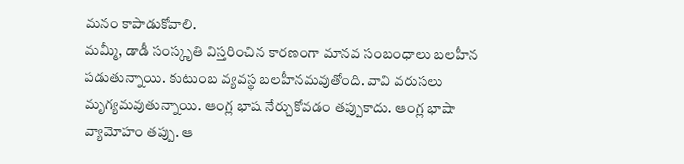మనం కాపాడుకోవాలి.
మమ్మీ, డాడీ సంస్కృతి విస్తరించిన కారణంగా మానవ సంబంధాలు బలహీన పడుతున్నాయి. కుటుంబ వ్యవస్థ బలహీనమవుతోంది. వావి వరుసలు మృగ్యమవుతున్నాయి. ఆంగ్ల భాష నేర్చుకోవడం తప్పుకాదు. ఆంగ్ల భాషా వ్యామోహం తప్పు. ఆ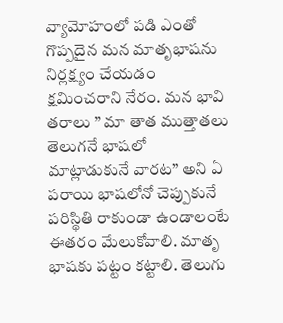వ్యామోహంలో పడి ఎంతో గొప్పదైన మన మాతృభాషను నిర్లక్ష్యం చేయడం క్షమించరాని నేరం. మన భావి తరాలు ” మా తాత ముత్తాతలు తెలుగనే భాషలో మాట్లాడుకునే వారట” అని ఏ పరాయి భాషలోనో చెప్పుకునే పరిస్థితి రాకుండా ఉండాలంటే ఈతరం మేలుకోవాలి. మాతృ భాషకు పట్టం కట్టాలి. తెలుగు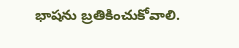భాషను బ్రతికించుకోవాలి.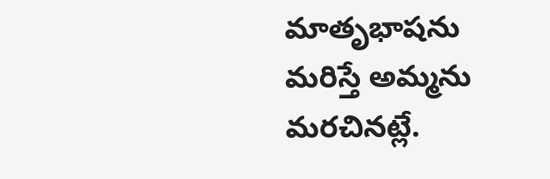మాతృభాషను మరిస్తే అమ్మను మరచినట్లే.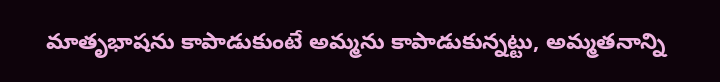మాతృభాషను కాపాడుకుంటే అమ్మను కాపాడుకున్నట్టు, అమ్మతనాన్ని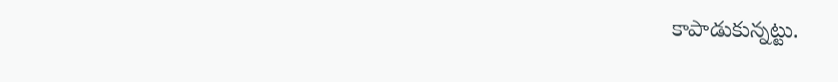కాపాడుకున్నట్టు.